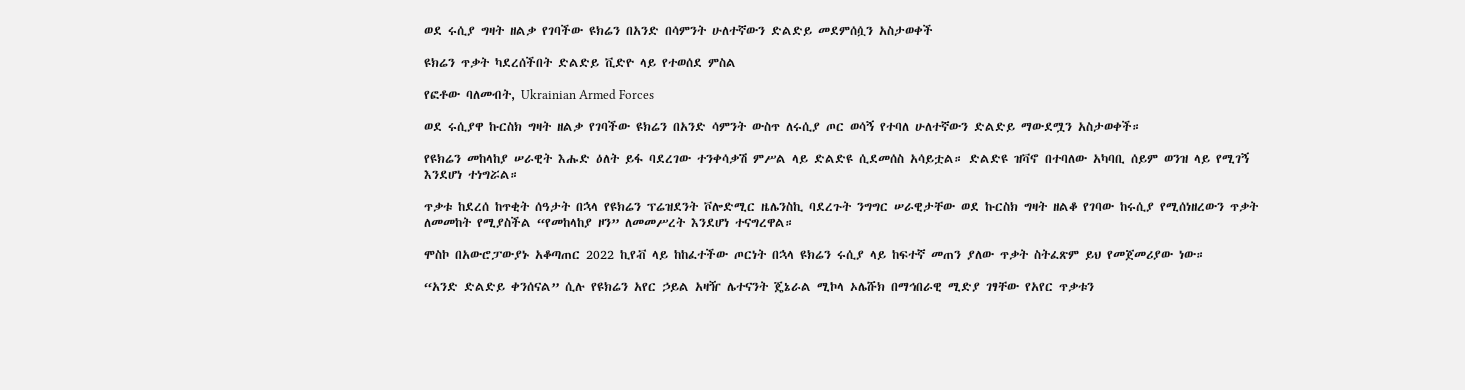ወደ ሩሲያ ግዛት ዘልቃ የገባችው ዩክሬን በአንድ በሳምንት ሁለተኛውን ድልድይ መደምሰሷን አስታወቀች

ዩክሬን ጥቃት ካደረሰችበት ድልድይ ቪድዮ ላይ የተወሰደ ምስል

የፎቶው ባለመብት, Ukrainian Armed Forces

ወደ ሩሲያዋ ኩርስክ ግዛት ዘልቃ የገባችው ዩክሬን በአንድ ሳምንት ውስጥ ለሩሲያ ጦር ወሳኝ የተባለ ሁለተኛውን ድልድይ ማውደሟን አስታወቀች።

የዩክሬን መከላከያ ሠራዊት እሑድ ዕለት ይፋ ባደረገው ተንቀሳቃሽ ምሥል ላይ ድልድዩ ሲደመሰስ አሳይቷል። ድልድዩ ዝቫኖ በተባለው አካባቢ ሰይም ወንዝ ላይ የሚገኝ እንደሆነ ተነግሯል።

ጥቃቱ ከደረሰ ከጥቂት ሰዓታት በኋላ የዩክሬን ፕሬዝደንት ቮሎድሚር ዜሌንስኪ ባደረጉት ንግግር ሠራዊታቸው ወደ ኩርስክ ግዛት ዘልቆ የገባው ከሩሲያ የሚሰነዘረውን ጥቃት ለመመከት የሚያስችል “የመከላከያ ዞን” ለመመሥረት እንደሆነ ተናግረዋል።

ሞስኮ በአውሮፓውያኑ አቆጣጠር 2022 ኪየቭ ላይ ከከፈተችው ጦርነት በኋላ ዩክሬን ሩሲያ ላይ ከፍተኛ መጠን ያለው ጥቃት ስትፈጽም ይህ የመጀመሪያው ነው።

“አንድ ድልድይ ቀንሰናል” ሲሉ የዩክሬን አየር ኃይል አዛዥ ሌተናንት ጄኔራል ሚኮላ ኦሌሹክ በማኅበራዊ ሚድያ ገፃቸው የአየር ጥቃቱን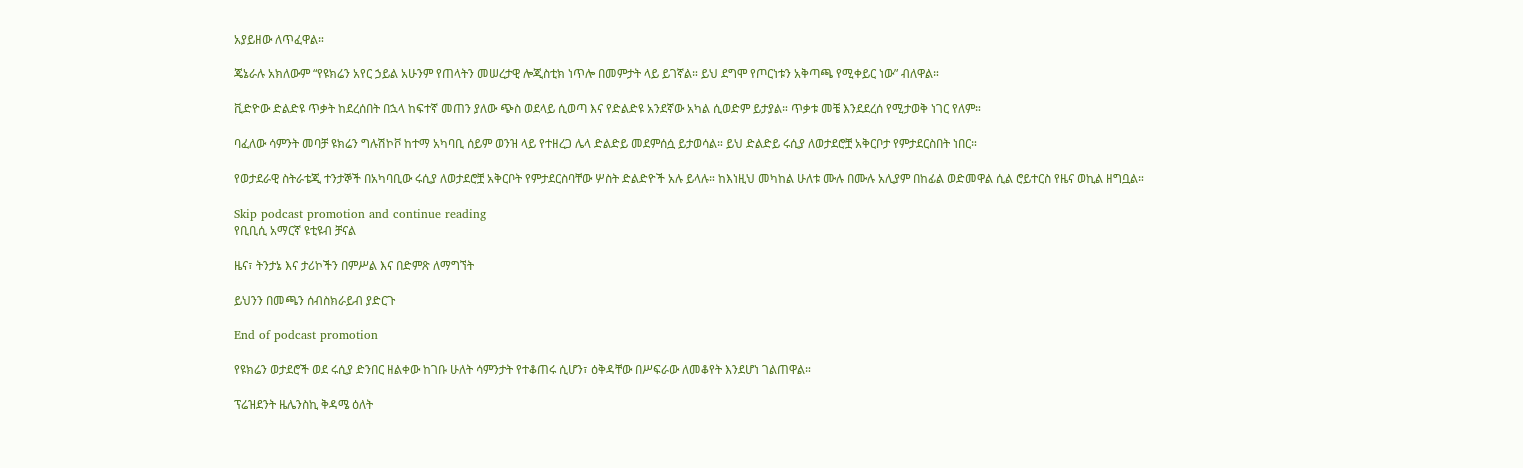አያይዘው ለጥፈዋል።

ጄኔራሉ አክለውም “የዩክሬን አየር ኃይል አሁንም የጠላትን መሠረታዊ ሎጂስቲክ ነጥሎ በመምታት ላይ ይገኛል። ይህ ደግሞ የጦርነቱን አቅጣጫ የሚቀይር ነው” ብለዋል።

ቪድዮው ድልድዩ ጥቃት ከደረሰበት በኋላ ከፍተኛ መጠን ያለው ጭስ ወደላይ ሲወጣ እና የድልድዩ አንደኛው አካል ሲወድም ይታያል። ጥቃቱ መቼ እንደደረሰ የሚታወቅ ነገር የለም።

ባፈለው ሳምንት መባቻ ዩክሬን ግሉሽኮቮ ከተማ አካባቢ ሰይም ወንዝ ላይ የተዘረጋ ሌላ ድልድይ መደምሰሷ ይታወሳል። ይህ ድልድይ ሩሲያ ለወታደሮቿ አቅርቦታ የምታደርስበት ነበር።

የወታደራዊ ስትራቴጂ ተንታኞች በአካባቢው ሩሲያ ለወታደሮቿ አቅርቦት የምታደርስባቸው ሦስት ድልድዮች አሉ ይላሉ። ከእነዚህ መካከል ሁለቱ ሙሉ በሙሉ አሊያም በከፊል ወድመዋል ሲል ሮይተርስ የዜና ወኪል ዘግቧል።

Skip podcast promotion and continue reading
የቢቢሲ አማርኛ ዩቲዩብ ቻናል

ዜና፣ ትንታኔ እና ታሪኮችን በምሥል እና በድምጽ ለማግኘት

ይህንን በመጫን ሰብስክራይብ ያድርጉ

End of podcast promotion

የዩክሬን ወታደሮች ወደ ሩሲያ ድንበር ዘልቀው ከገቡ ሁለት ሳምንታት የተቆጠሩ ሲሆን፣ ዕቅዳቸው በሥፍራው ለመቆየት እንደሆነ ገልጠዋል።

ፕሬዝደንት ዜሌንስኪ ቅዳሜ ዕለት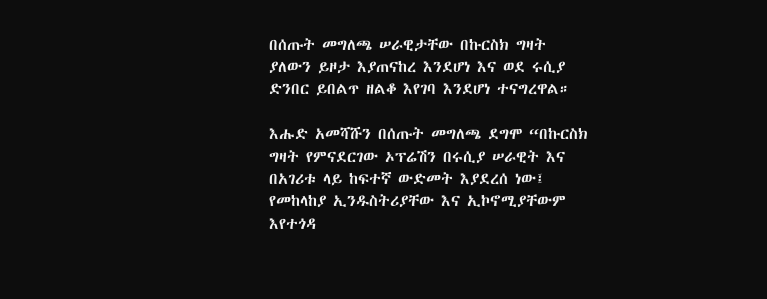በሰጡት መግለጫ ሠራዊታቸው በኩርስክ ግዛት ያለውን ይዞታ እያጠናከረ እንደሆነ እና ወደ ሩሲያ ድንበር ይበልጥ ዘልቆ እየገባ እንደሆነ ተናግረዋል።

እሑድ አመሻሹን በሰጡት መግለጫ ደግሞ “በኩርስክ ግዛት የምናደርገው ኦፕሬሽን በሩሲያ ሠራዊት እና በአገሪቱ ላይ ከፍተኛ ውድመት እያደረሰ ነው፤ የመከላከያ ኢንዱስትሪያቸው እና ኢኮኖሚያቸውም እየተጎዳ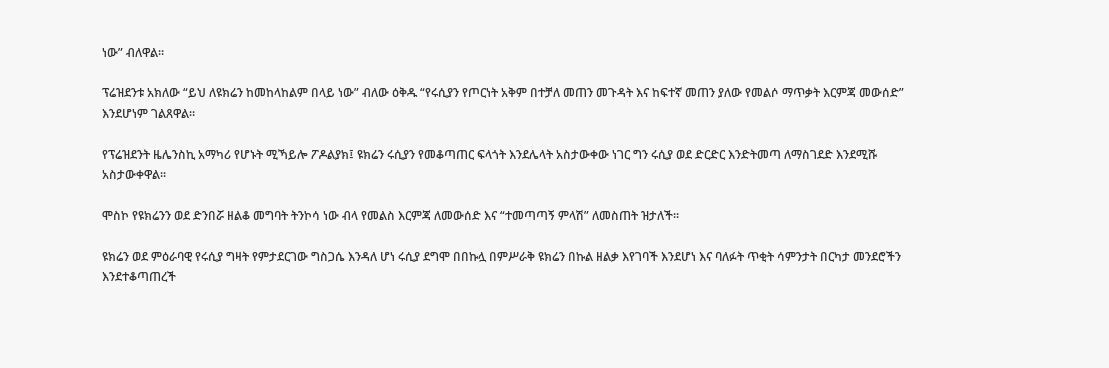ነው” ብለዋል።

ፕሬዝደንቱ አክለው “ይህ ለዩክሬን ከመከላከልም በላይ ነው” ብለው ዕቅዱ “የሩሲያን የጦርነት አቅም በተቻለ መጠን መጉዳት እና ከፍተኛ መጠን ያለው የመልሶ ማጥቃት እርምጃ መውሰድ” እንደሆነም ገልጸዋል።

የፕሬዝደንት ዜሌንስኪ አማካሪ የሆኑት ሚኻይሎ ፖዶልያክ፤ ዩክሬን ሩሲያን የመቆጣጠር ፍላጎት እንደሌላት አስታውቀው ነገር ግን ሩሲያ ወደ ድርድር እንድትመጣ ለማስገደድ እንደሚሹ አስታውቀዋል።

ሞስኮ የዩክሬንን ወደ ድንበሯ ዘልቆ መግባት ትንኮሳ ነው ብላ የመልስ እርምጃ ለመውሰድ እና “ተመጣጣኝ ምላሽ” ለመስጠት ዝታለች።

ዩክሬን ወደ ምዕራባዊ የሩሲያ ግዛት የምታደርገው ግስጋሴ እንዳለ ሆነ ሩሲያ ደግሞ በበኩሏ በምሥራቅ ዩክሬን በኩል ዘልቃ እየገባች እንደሆነ እና ባለፉት ጥቂት ሳምንታት በርካታ መንደሮችን እንደተቆጣጠረች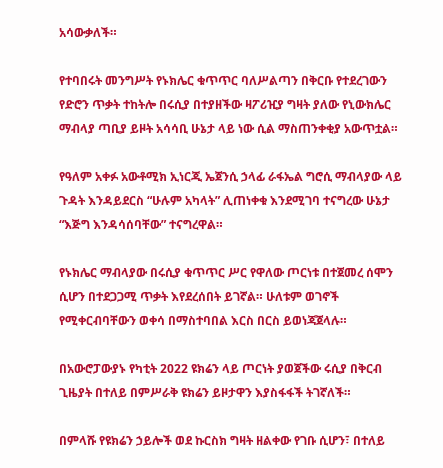አሳውቃለች።

የተባበሩት መንግሥት የኑክሌር ቁጥጥር ባለሥልጣን በቅርቡ የተደረገውን የድሮን ጥቃት ተከትሎ በሩሲያ በተያዘችው ዛፖሪዢያ ግዛት ያለው የኒውክሌር ማብላያ ጣቢያ ይዞት አሳሳቢ ሁኔታ ላይ ነው ሲል ማስጠንቀቂያ አውጥቷል።

የዓለም አቀፉ አውቶሚክ ኢነርጂ ኤጀንሲ ኃላፊ ራፋኤል ግሮሲ ማብላያው ላይ ጉዳት እንዳይደርስ “ሁሉም አካላት” ሊጠነቀቁ እንደሚገባ ተናግረው ሁኔታ “እጅግ እንዳሳሰባቸው” ተናግረዋል።

የኑክሌር ማብላያው በሩሲያ ቁጥጥር ሥር የዋለው ጦርነቱ በተጀመረ ሰሞን ሲሆን በተደጋጋሚ ጥቃት እየደረሰበት ይገኛል። ሁለቱም ወገኖች የሚቀርብባቸውን ወቀሳ በማስተባበል እርስ በርስ ይወነጃጀላሉ።

በአውሮፓውያኑ የካቲት 2022 ዩክሬን ላይ ጦርነት ያወጀችው ሩሲያ በቅርብ ጊዜያት በተለይ በምሥራቅ ዩክሬን ይዞታዋን እያስፋፋች ትገኛለች።

በምላሹ የዩክሬን ኃይሎች ወደ ኩርስክ ግዛት ዘልቀው የገቡ ሲሆን፣ በተለይ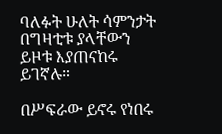ባለፉት ሁለት ሳምንታት በግዛቲቱ ያላቸውን ይዞቱ እያጠናከሩ ይገኛሉ።

በሥፍራው ይኖሩ የነበሩ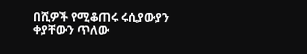በሺዎች የሚቆጠሩ ሩሲያውያን ቀያቸውን ጥለው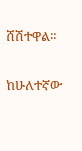ሸሽተዋል።

ከሁለተኛው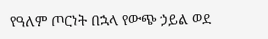የዓለም ጦርነት በኋላ የውጭ ኃይል ወደ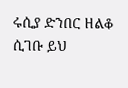ሩሲያ ድንበር ዘልቆ ሲገቡ ይህ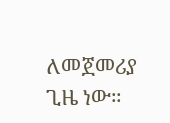ለመጀመሪያ ጊዜ ነው።